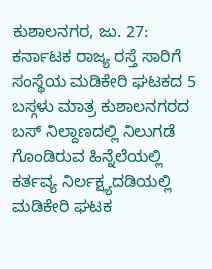ಕುಶಾಲನಗರ, ಜು. 27: ಕರ್ನಾಟಕ ರಾಜ್ಯ ರಸ್ತೆ ಸಾರಿಗೆ ಸಂಸ್ಥೆಯ ಮಡಿಕೇರಿ ಘಟಕದ 5 ಬಸ್ಗಳು ಮಾತ್ರ ಕುಶಾಲನಗರದ ಬಸ್ ನಿಲ್ದಾಣದಲ್ಲಿ ನಿಲುಗಡೆ ಗೊಂಡಿರುವ ಹಿನ್ನೆಲೆಯಲ್ಲಿ ಕರ್ತವ್ಯ ನಿರ್ಲಕ್ಷ್ಯದಡಿಯಲ್ಲಿ ಮಡಿಕೇರಿ ಘಟಕ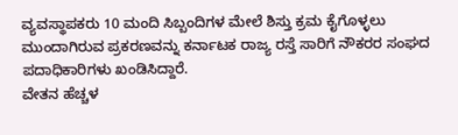ವ್ಯವಸ್ಥಾಪಕರು 10 ಮಂದಿ ಸಿಬ್ಬಂದಿಗಳ ಮೇಲೆ ಶಿಸ್ತು ಕ್ರಮ ಕೈಗೊಳ್ಳಲು ಮುಂದಾಗಿರುವ ಪ್ರಕರಣವನ್ನು ಕರ್ನಾಟಕ ರಾಜ್ಯ ರಸ್ತೆ ಸಾರಿಗೆ ನೌಕರರ ಸಂಘದ ಪದಾಧಿಕಾರಿಗಳು ಖಂಡಿಸಿದ್ದಾರೆ.
ವೇತನ ಹೆಚ್ಚಳ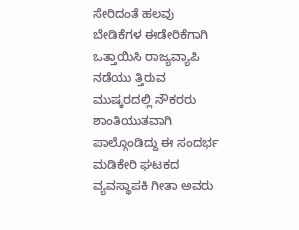ಸೇರಿದಂತೆ ಹಲವು ಬೇಡಿಕೆಗಳ ಈಡೇರಿಕೆಗಾಗಿ ಒತ್ತಾಯಿಸಿ ರಾಜ್ಯವ್ಯಾಪಿ ನಡೆಯು ತ್ತಿರುವ ಮುಷ್ಕರದಲ್ಲಿ ನೌಕರರು ಶಾಂತಿಯುತವಾಗಿ ಪಾಲ್ಗೊಂಡಿದ್ದು ಈ ಸಂದರ್ಭ ಮಡಿಕೇರಿ ಘಟಕದ ವ್ಯವಸ್ಥಾಪಕಿ ಗೀತಾ ಅವರು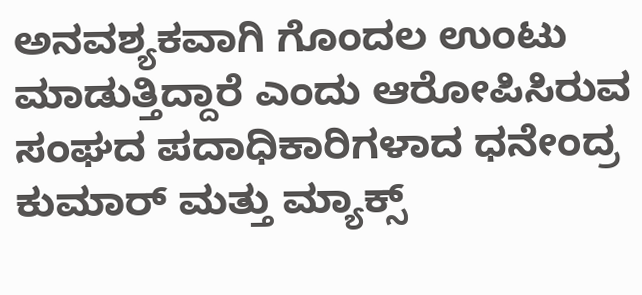ಅನವಶ್ಯಕವಾಗಿ ಗೊಂದಲ ಉಂಟು ಮಾಡುತ್ತಿದ್ದಾರೆ ಎಂದು ಆರೋಪಿಸಿರುವ ಸಂಘದ ಪದಾಧಿಕಾರಿಗಳಾದ ಧನೇಂದ್ರ ಕುಮಾರ್ ಮತ್ತು ಮ್ಯಾಕ್ಸ್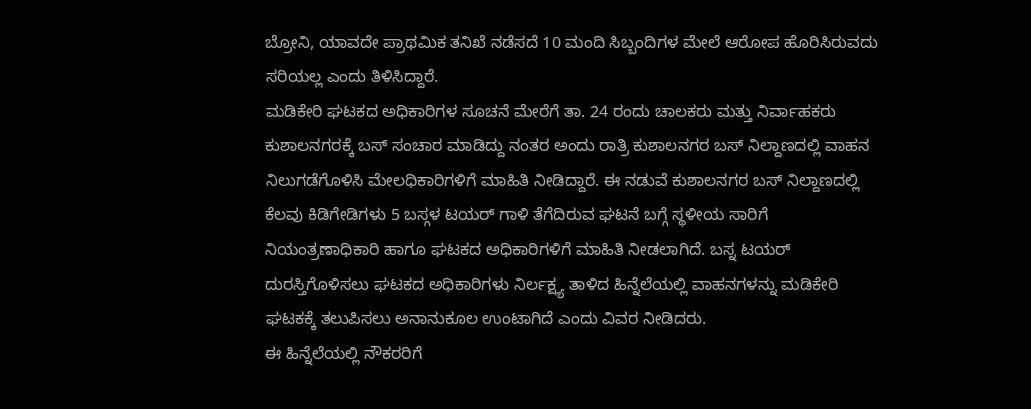ಬ್ರೋನಿ, ಯಾವದೇ ಪ್ರಾಥಮಿಕ ತನಿಖೆ ನಡೆಸದೆ 10 ಮಂದಿ ಸಿಬ್ಬಂದಿಗಳ ಮೇಲೆ ಆರೋಪ ಹೊರಿಸಿರುವದು ಸರಿಯಲ್ಲ ಎಂದು ತಿಳಿಸಿದ್ದಾರೆ.
ಮಡಿಕೇರಿ ಘಟಕದ ಅಧಿಕಾರಿಗಳ ಸೂಚನೆ ಮೇರೆಗೆ ತಾ. 24 ರಂದು ಚಾಲಕರು ಮತ್ತು ನಿರ್ವಾಹಕರು ಕುಶಾಲನಗರಕ್ಕೆ ಬಸ್ ಸಂಚಾರ ಮಾಡಿದ್ದು ನಂತರ ಅಂದು ರಾತ್ರಿ ಕುಶಾಲನಗರ ಬಸ್ ನಿಲ್ದಾಣದಲ್ಲಿ ವಾಹನ ನಿಲುಗಡೆಗೊಳಿಸಿ ಮೇಲಧಿಕಾರಿಗಳಿಗೆ ಮಾಹಿತಿ ನೀಡಿದ್ದಾರೆ. ಈ ನಡುವೆ ಕುಶಾಲನಗರ ಬಸ್ ನಿಲ್ದಾಣದಲ್ಲಿ ಕೆಲವು ಕಿಡಿಗೇಡಿಗಳು 5 ಬಸ್ಗಳ ಟಯರ್ ಗಾಳಿ ತೆಗೆದಿರುವ ಘಟನೆ ಬಗ್ಗೆ ಸ್ಥಳೀಯ ಸಾರಿಗೆ ನಿಯಂತ್ರಣಾಧಿಕಾರಿ ಹಾಗೂ ಘಟಕದ ಅಧಿಕಾರಿಗಳಿಗೆ ಮಾಹಿತಿ ನೀಡಲಾಗಿದೆ. ಬಸ್ನ ಟಯರ್ ದುರಸ್ತಿಗೊಳಿಸಲು ಘಟಕದ ಅಧಿಕಾರಿಗಳು ನಿರ್ಲಕ್ಷ್ಯ ತಾಳಿದ ಹಿನ್ನೆಲೆಯಲ್ಲಿ ವಾಹನಗಳನ್ನು ಮಡಿಕೇರಿ ಘಟಕಕ್ಕೆ ತಲುಪಿಸಲು ಅನಾನುಕೂಲ ಉಂಟಾಗಿದೆ ಎಂದು ವಿವರ ನೀಡಿದರು.
ಈ ಹಿನ್ನೆಲೆಯಲ್ಲಿ ನೌಕರರಿಗೆ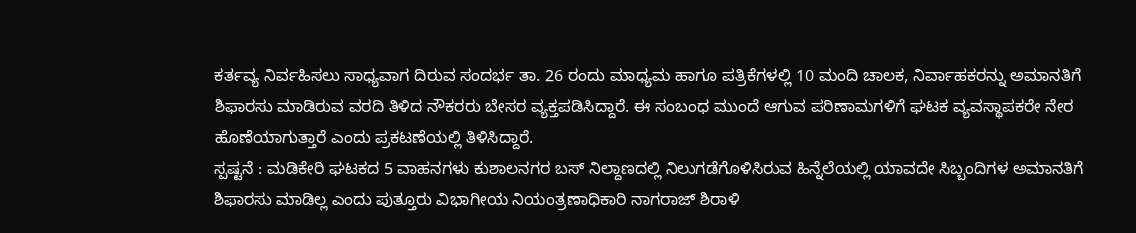ಕರ್ತವ್ಯ ನಿರ್ವಹಿಸಲು ಸಾಧ್ಯವಾಗ ದಿರುವ ಸಂದರ್ಭ ತಾ. 26 ರಂದು ಮಾಧ್ಯಮ ಹಾಗೂ ಪತ್ರಿಕೆಗಳಲ್ಲಿ 10 ಮಂದಿ ಚಾಲಕ, ನಿರ್ವಾಹಕರನ್ನು ಅಮಾನತಿಗೆ ಶಿಫಾರಸು ಮಾಡಿರುವ ವರದಿ ತಿಳಿದ ನೌಕರರು ಬೇಸರ ವ್ಯಕ್ತಪಡಿಸಿದ್ದಾರೆ. ಈ ಸಂಬಂಧ ಮುಂದೆ ಆಗುವ ಪರಿಣಾಮಗಳಿಗೆ ಘಟಕ ವ್ಯವಸ್ಥಾಪಕರೇ ನೇರ ಹೊಣೆಯಾಗುತ್ತಾರೆ ಎಂದು ಪ್ರಕಟಣೆಯಲ್ಲಿ ತಿಳಿಸಿದ್ದಾರೆ.
ಸ್ಪಷ್ಟನೆ : ಮಡಿಕೇರಿ ಘಟಕದ 5 ವಾಹನಗಳು ಕುಶಾಲನಗರ ಬಸ್ ನಿಲ್ದಾಣದಲ್ಲಿ ನಿಲುಗಡೆಗೊಳಿಸಿರುವ ಹಿನ್ನೆಲೆಯಲ್ಲಿ ಯಾವದೇ ಸಿಬ್ಬಂದಿಗಳ ಅಮಾನತಿಗೆ ಶಿಫಾರಸು ಮಾಡಿಲ್ಲ ಎಂದು ಪುತ್ತೂರು ವಿಭಾಗೀಯ ನಿಯಂತ್ರಣಾಧಿಕಾರಿ ನಾಗರಾಜ್ ಶಿರಾಳಿ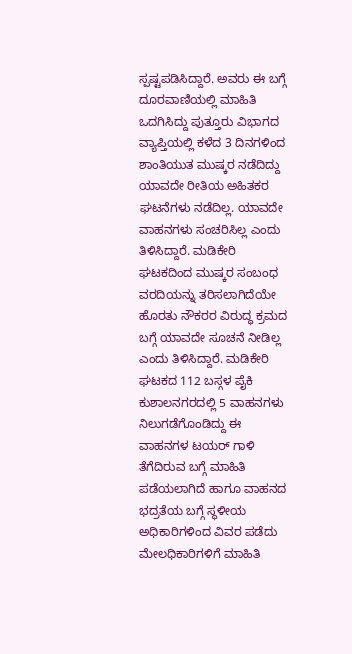ಸ್ಪಷ್ಟಪಡಿಸಿದ್ದಾರೆ. ಅವರು ಈ ಬಗ್ಗೆ ದೂರವಾಣಿಯಲ್ಲಿ ಮಾಹಿತಿ ಒದಗಿಸಿದ್ದು ಪುತ್ತೂರು ವಿಭಾಗದ ವ್ಯಾಪ್ತಿಯಲ್ಲಿ ಕಳೆದ 3 ದಿನಗಳಿಂದ ಶಾಂತಿಯುತ ಮುಷ್ಕರ ನಡೆದಿದ್ದು ಯಾವದೇ ರೀತಿಯ ಅಹಿತಕರ ಘಟನೆಗಳು ನಡೆದಿಲ್ಲ. ಯಾವದೇ ವಾಹನಗಳು ಸಂಚರಿಸಿಲ್ಲ ಎಂದು ತಿಳಿಸಿದ್ದಾರೆ. ಮಡಿಕೇರಿ ಘಟಕದಿಂದ ಮುಷ್ಕರ ಸಂಬಂಧ ವರದಿಯನ್ನು ತರಿಸಲಾಗಿದೆಯೇ ಹೊರತು ನೌಕರರ ವಿರುದ್ಧ ಕ್ರಮದ ಬಗ್ಗೆ ಯಾವದೇ ಸೂಚನೆ ನೀಡಿಲ್ಲ ಎಂದು ತಿಳಿಸಿದ್ದಾರೆ. ಮಡಿಕೇರಿ ಘಟಕದ 112 ಬಸ್ಗಳ ಪೈಕಿ ಕುಶಾಲನಗರದಲ್ಲಿ 5 ವಾಹನಗಳು ನಿಲುಗಡೆಗೊಂಡಿದ್ದು ಈ ವಾಹನಗಳ ಟಯರ್ ಗಾಳಿ ತೆಗೆದಿರುವ ಬಗ್ಗೆ ಮಾಹಿತಿ ಪಡೆಯಲಾಗಿದೆ ಹಾಗೂ ವಾಹನದ ಭದ್ರತೆಯ ಬಗ್ಗೆ ಸ್ಥಳೀಯ ಅಧಿಕಾರಿಗಳಿಂದ ವಿವರ ಪಡೆದು ಮೇಲಧಿಕಾರಿಗಳಿಗೆ ಮಾಹಿತಿ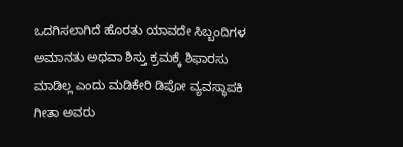ಒದಗಿಸಲಾಗಿದೆ ಹೊರತು ಯಾವದೇ ಸಿಬ್ಬಂದಿಗಳ ಅಮಾನತು ಅಥವಾ ಶಿಸ್ತು ಕ್ರಮಕ್ಕೆ ಶಿಫಾರಸು ಮಾಡಿಲ್ಲ ಎಂದು ಮಡಿಕೇರಿ ಡಿಪೋ ವ್ಯವಸ್ಥಾಪಕಿ ಗೀತಾ ಅವರು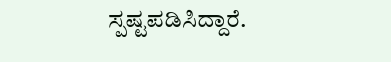ಸ್ಪಷ್ಟಪಡಿಸಿದ್ದಾರೆ.